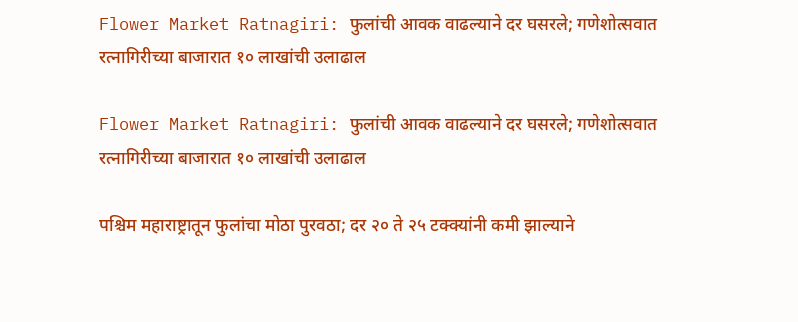Flower Market Ratnagiri: फुलांची आवक वाढल्याने दर घसरले; गणेशोत्सवात रत्नागिरीच्या बाजारात १० लाखांची उलाढाल

Flower Market Ratnagiri: फुलांची आवक वाढल्याने दर घसरले; गणेशोत्सवात रत्नागिरीच्या बाजारात १० लाखांची उलाढाल

पश्चिम महाराष्ट्रातून फुलांचा मोठा पुरवठा; दर २० ते २५ टक्क्यांनी कमी झाल्याने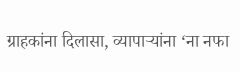ग्राहकांना दिलासा, व्यापाऱ्यांना ‘ना नफा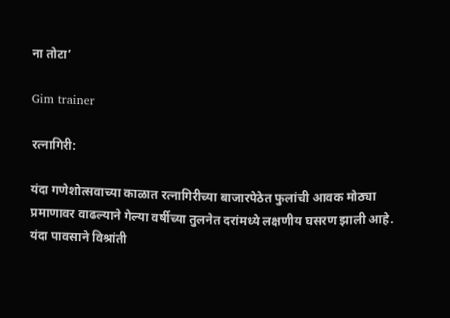ना तोटा’

Gim trainer

रत्नागिरी:

यंदा गणेशोत्सवाच्या काळात रत्नागिरीच्या बाजारपेठेत फुलांची आवक मोठ्या प्रमाणावर वाढल्याने गेल्या वर्षीच्या तुलनेत दरांमध्ये लक्षणीय घसरण झाली आहे. यंदा पावसाने विश्रांती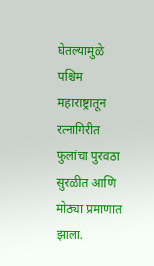घेतल्यामुळे पश्चिम महाराष्ट्रातून रत्नागिरीत फुलांचा पुरवठा सुरळीत आणि मोठ्या प्रमाणात झाला.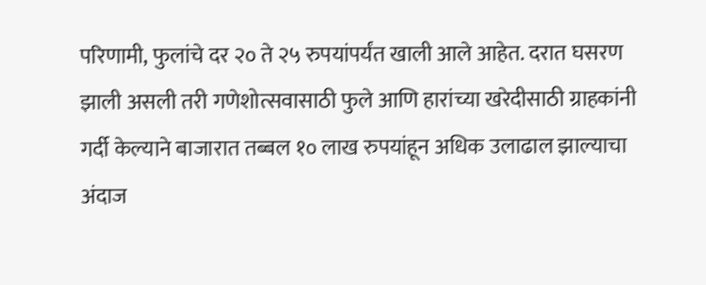परिणामी, फुलांचे दर २० ते २५ रुपयांपर्यंत खाली आले आहेत. दरात घसरण झाली असली तरी गणेशोत्सवासाठी फुले आणि हारांच्या खरेदीसाठी ग्राहकांनी गर्दी केल्याने बाजारात तब्बल १० लाख रुपयांहून अधिक उलाढाल झाल्याचा अंदाज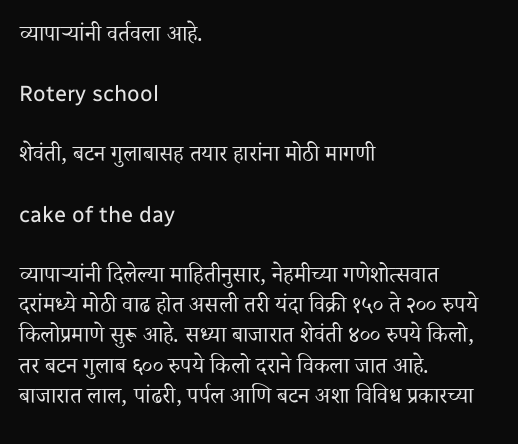व्यापाऱ्यांनी वर्तवला आहे.

Rotery school

शेवंती, बटन गुलाबासह तयार हारांना मोठी मागणी

cake of the day

व्यापाऱ्यांनी दिलेल्या माहितीनुसार, नेहमीच्या गणेशोत्सवात दरांमध्ये मोठी वाढ होत असली तरी यंदा विक्री १५० ते २०० रुपये किलोप्रमाणे सुरू आहे. सध्या बाजारात शेवंती ४०० रुपये किलो, तर बटन गुलाब ६०० रुपये किलो दराने विकला जात आहे. बाजारात लाल, पांढरी, पर्पल आणि बटन अशा विविध प्रकारच्या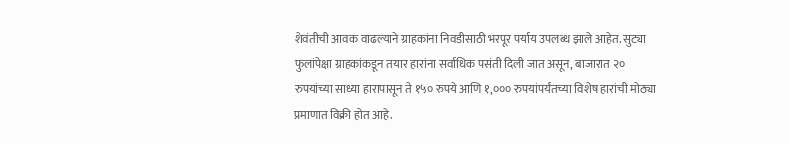शेवंतीची आवक वाढल्याने ग्राहकांना निवडीसाठी भरपूर पर्याय उपलब्ध झाले आहेत. सुट्या फुलांपेक्षा ग्राहकांकडून तयार हारांना सर्वाधिक पसंती दिली जात असून, बाजारात २० रुपयांच्या साध्या हारापासून ते १५० रुपये आणि १,००० रुपयांपर्यंतच्या विशेष हारांची मोठ्या प्रमाणात विक्री होत आहे.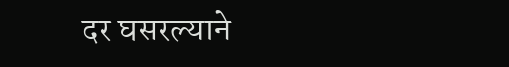दर घसरल्याने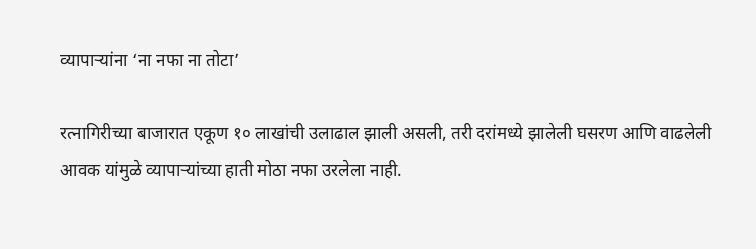व्यापाऱ्यांना ‘ना नफा ना तोटा’

रत्नागिरीच्या बाजारात एकूण १० लाखांची उलाढाल झाली असली, तरी दरांमध्ये झालेली घसरण आणि वाढलेली आवक यांमुळे व्यापाऱ्यांच्या हाती मोठा नफा उरलेला नाही.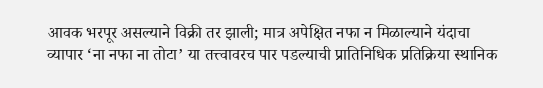आवक भरपूर असल्याने विक्री तर झाली; मात्र अपेक्षित नफा न मिळाल्याने यंदाचा व्यापार ‘ना नफा ना तोटा’ या तत्त्वावरच पार पडल्याची प्रातिनिधिक प्रतिक्रिया स्थानिक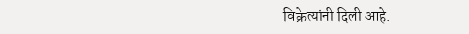विक्रेत्यांनी दिली आहे.